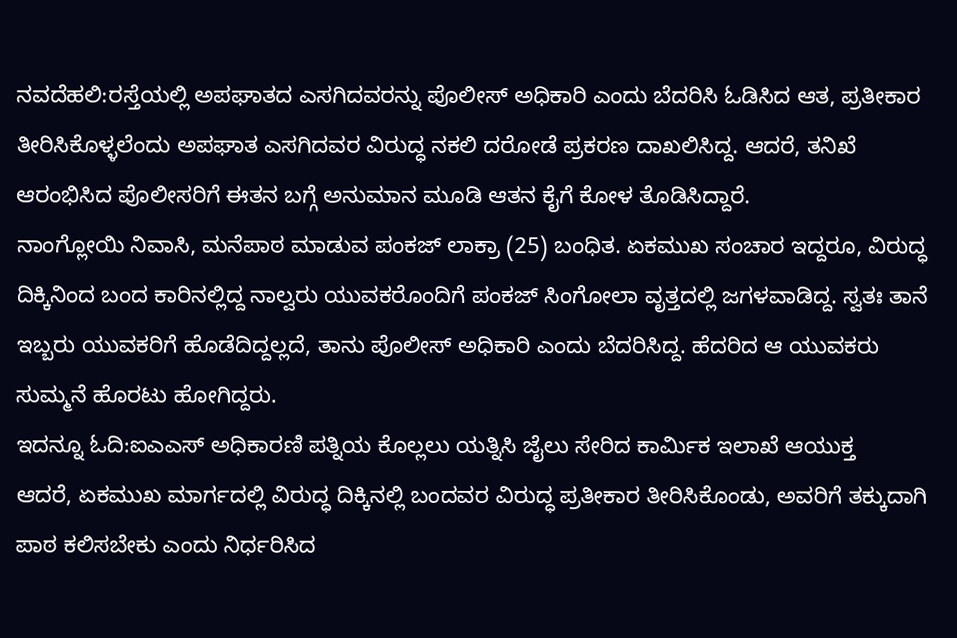ನವದೆಹಲಿ:ರಸ್ತೆಯಲ್ಲಿ ಅಪಘಾತದ ಎಸಗಿದವರನ್ನು ಪೊಲೀಸ್ ಅಧಿಕಾರಿ ಎಂದು ಬೆದರಿಸಿ ಓಡಿಸಿದ ಆತ, ಪ್ರತೀಕಾರ ತೀರಿಸಿಕೊಳ್ಳಲೆಂದು ಅಪಘಾತ ಎಸಗಿದವರ ವಿರುದ್ಧ ನಕಲಿ ದರೋಡೆ ಪ್ರಕರಣ ದಾಖಲಿಸಿದ್ದ. ಆದರೆ, ತನಿಖೆ ಆರಂಭಿಸಿದ ಪೊಲೀಸರಿಗೆ ಈತನ ಬಗ್ಗೆ ಅನುಮಾನ ಮೂಡಿ ಆತನ ಕೈಗೆ ಕೋಳ ತೊಡಿಸಿದ್ದಾರೆ.
ನಾಂಗ್ಲೋಯಿ ನಿವಾಸಿ, ಮನೆಪಾಠ ಮಾಡುವ ಪಂಕಜ್ ಲಾಕ್ರಾ (25) ಬಂಧಿತ. ಏಕಮುಖ ಸಂಚಾರ ಇದ್ದರೂ, ವಿರುದ್ಧ ದಿಕ್ಕಿನಿಂದ ಬಂದ ಕಾರಿನಲ್ಲಿದ್ದ ನಾಲ್ವರು ಯುವಕರೊಂದಿಗೆ ಪಂಕಜ್ ಸಿಂಗೋಲಾ ವೃತ್ತದಲ್ಲಿ ಜಗಳವಾಡಿದ್ದ. ಸ್ವತಃ ತಾನೆ ಇಬ್ಬರು ಯುವಕರಿಗೆ ಹೊಡೆದಿದ್ದಲ್ಲದೆ, ತಾನು ಪೊಲೀಸ್ ಅಧಿಕಾರಿ ಎಂದು ಬೆದರಿಸಿದ್ದ. ಹೆದರಿದ ಆ ಯುವಕರು ಸುಮ್ಮನೆ ಹೊರಟು ಹೋಗಿದ್ದರು.
ಇದನ್ನೂ ಓದಿ:ಐಎಎಸ್ ಅಧಿಕಾರಣಿ ಪತ್ನಿಯ ಕೊಲ್ಲಲು ಯತ್ನಿಸಿ ಜೈಲು ಸೇರಿದ ಕಾರ್ಮಿಕ ಇಲಾಖೆ ಆಯುಕ್ತ
ಆದರೆ, ಏಕಮುಖ ಮಾರ್ಗದಲ್ಲಿ ವಿರುದ್ಧ ದಿಕ್ಕಿನಲ್ಲಿ ಬಂದವರ ವಿರುದ್ಧ ಪ್ರತೀಕಾರ ತೀರಿಸಿಕೊಂಡು, ಅವರಿಗೆ ತಕ್ಕುದಾಗಿ ಪಾಠ ಕಲಿಸಬೇಕು ಎಂದು ನಿರ್ಧರಿಸಿದ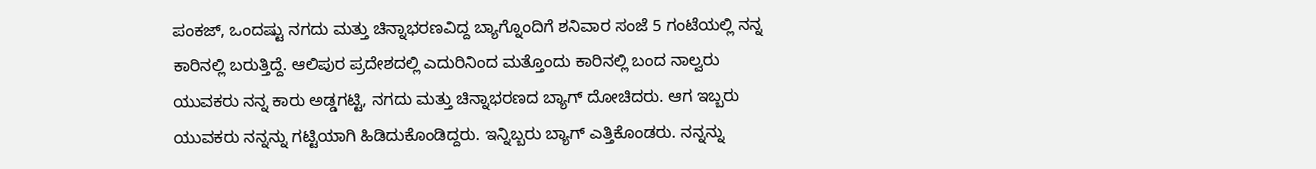ಪಂಕಜ್, ಒಂದಷ್ಟು ನಗದು ಮತ್ತು ಚಿನ್ನಾಭರಣವಿದ್ದ ಬ್ಯಾಗ್ನೊಂದಿಗೆ ಶನಿವಾರ ಸಂಜೆ 5 ಗಂಟೆಯಲ್ಲಿ ನನ್ನ ಕಾರಿನಲ್ಲಿ ಬರುತ್ತಿದ್ದೆ. ಆಲಿಪುರ ಪ್ರದೇಶದಲ್ಲಿ ಎದುರಿನಿಂದ ಮತ್ತೊಂದು ಕಾರಿನಲ್ಲಿ ಬಂದ ನಾಲ್ವರು ಯುವಕರು ನನ್ನ ಕಾರು ಅಡ್ಡಗಟ್ಟಿ, ನಗದು ಮತ್ತು ಚಿನ್ನಾಭರಣದ ಬ್ಯಾಗ್ ದೋಚಿದರು. ಆಗ ಇಬ್ಬರು ಯುವಕರು ನನ್ನನ್ನು ಗಟ್ಟಿಯಾಗಿ ಹಿಡಿದುಕೊಂಡಿದ್ದರು. ಇನ್ನಿಬ್ಬರು ಬ್ಯಾಗ್ ಎತ್ತಿಕೊಂಡರು. ನನ್ನನ್ನು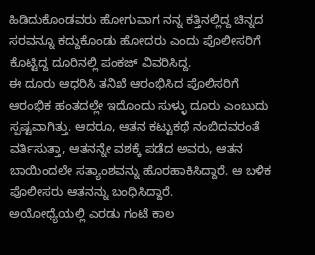ಹಿಡಿದುಕೊಂಡವರು ಹೋಗುವಾಗ ನನ್ನ ಕತ್ತಿನಲ್ಲಿದ್ದ ಚಿನ್ನದ ಸರವನ್ನೂ ಕದ್ದುಕೊಂಡು ಹೋದರು ಎಂದು ಪೊಲೀಸರಿಗೆ ಕೊಟ್ಟಿದ್ದ ದೂರಿನಲ್ಲಿ ಪಂಕಜ್ ವಿವರಿಸಿದ್ದ.
ಈ ದೂರು ಆಧರಿಸಿ ತನಿಖೆ ಆರಂಭಿಸಿದ ಪೊಲಿಸರಿಗೆ ಆರಂಭಿಕ ಹಂತದಲ್ಲೇ ಇದೊಂದು ಸುಳ್ಳು ದೂರು ಎಂಬುದು ಸ್ಪಷ್ಟವಾಗಿತ್ತು. ಆದರೂ, ಆತನ ಕಟ್ಟುಕಥೆ ನಂಬಿದವರಂತೆ ವರ್ತಿಸುತ್ತಾ, ಆತನನ್ನೇ ವಶಕ್ಕೆ ಪಡೆದ ಅವರು, ಆತನ ಬಾಯಿಂದಲೇ ಸತ್ಯಾಂಶವನ್ನು ಹೊರಹಾಕಿಸಿದ್ದಾರೆ. ಆ ಬಳಿಕ ಪೊಲೀಸರು ಆತನನ್ನು ಬಂಧಿಸಿದ್ದಾರೆ.
ಅಯೋಧ್ಯೆಯಲ್ಲಿ ಎರಡು ಗಂಟೆ ಕಾಲ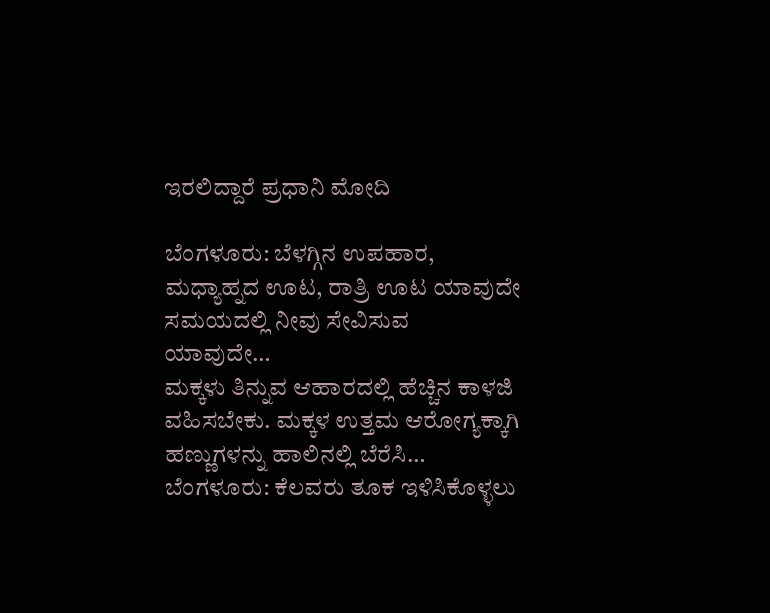ಇರಲಿದ್ದಾರೆ ಪ್ರಧಾನಿ ಮೋದಿ

ಬೆಂಗಳೂರು: ಬೆಳಗ್ಗಿನ ಉಪಹಾರ, ಮಧ್ಯಾಹ್ನದ ಊಟ, ರಾತ್ರಿ ಊಟ ಯಾವುದೇ ಸಮಯದಲ್ಲಿ ನೀವು ಸೇವಿಸುವ ಯಾವುದೇ…
ಮಕ್ಕಳು ತಿನ್ನುವ ಆಹಾರದಲ್ಲಿ ಹೆಚ್ಚಿನ ಕಾಳಜಿ ವಹಿಸಬೇಕು. ಮಕ್ಕಳ ಉತ್ತಮ ಆರೋಗ್ಯಕ್ಕಾಗಿ ಹಣ್ಣುಗಳನ್ನು ಹಾಲಿನಲ್ಲಿ ಬೆರೆಸಿ…
ಬೆಂಗಳೂರು: ಕೆಲವರು ತೂಕ ಇಳಿಸಿಕೊಳ್ಳಲು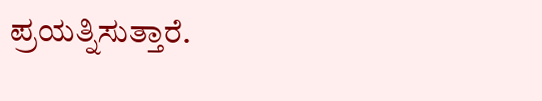ಪ್ರಯತ್ನಿಸುತ್ತಾರೆ.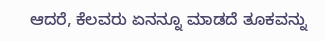ಆದರೆ, ಕೆಲವರು ಏನನ್ನೂ ಮಾಡದೆ ತೂಕವನ್ನು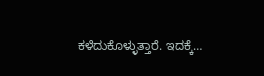ಕಳೆದುಕೊಳ್ಳುತ್ತಾರೆ. ಇದಕ್ಕೆ…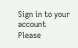Sign in to your account
Please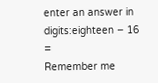enter an answer in digits:eighteen − 16 =
Remember me